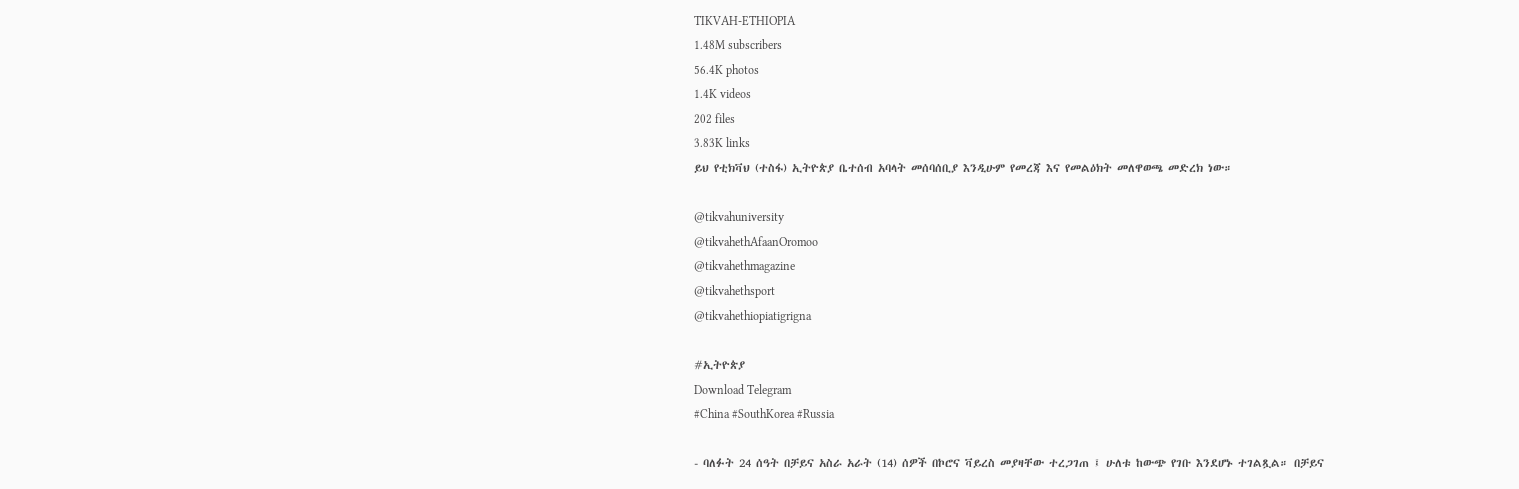TIKVAH-ETHIOPIA
1.48M subscribers
56.4K photos
1.4K videos
202 files
3.83K links
ይህ የቲክቫህ (ተስፋ) ኢትዮጵያ ቤተሰብ አባላት መሰባሰቢያ እንዲሁም የመረጃ እና የመልዕክት መለዋወጫ መድረክ ነው።

@tikvahuniversity
@tikvahethAfaanOromoo
@tikvahethmagazine
@tikvahethsport
@tikvahethiopiatigrigna

#ኢትዮጵያ
Download Telegram
#China #SouthKorea #Russia

- ባለፉት 24 ሰዓት በቻይና አስራ አራት (14) ሰዎች በኮሮና ቫይረስ መያዛቸው ተረጋገጠ ፤ ሁለቱ ከውጭ የገቡ እንደሆኑ ተገልጿል። በቻይና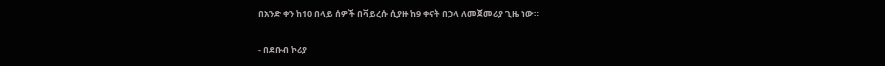በአንድ ቀን ከ10 በላይ ሰዎች በቫይረሱ ሲያዙ ከ9 ቀናት በኃላ ለመጀመሪያ ጊዜ ነው።

- በደቡብ ኮሪያ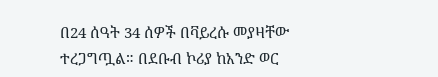በ24 ሰዓት 34 ሰዎች በቫይረሱ መያዛቸው ተረጋግጧል። በደቡብ ኮሪያ ከአንድ ወር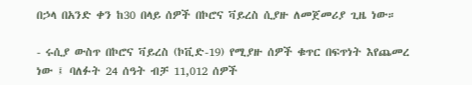በኃላ በአንድ ቀን ከ30 በላይ ሰዎች በኮሮና ቫይረስ ሲያዙ ለመጀመሪያ ጊዜ ነው።

- ሩሲያ ውስጥ በኮሮና ቫይረስ (ኮቪድ-19) የሚያዙ ሰዎች ቁጥር በፍጥነት እየጨመረ ነው ፤ ባለፉት 24 ሰዓት ብቻ 11,012 ሰዎች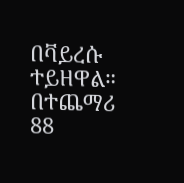በቫይረሱ ተይዘዋል። በተጨማሪ 88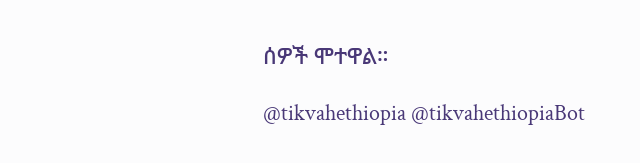ሰዎች ሞተዋል።

@tikvahethiopia @tikvahethiopiaBot